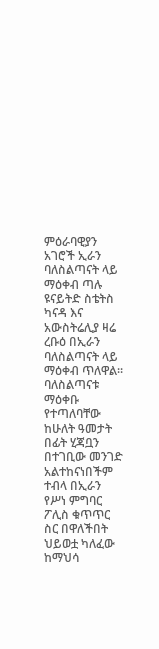ምዕራባዊያን አገሮች ኢራን ባለስልጣናት ላይ ማዕቀብ ጣሉ
ዩናይትድ ስቴትስ ካናዳ እና አውስትሬሊያ ዛሬ ረቡዕ በኢራን ባለስልጣናት ላይ ማዕቀብ ጥለዋል፡፡ ባለስልጣናቱ ማዕቀቡ የተጣለባቸው ከሁለት ዓመታት በፊት ሂጃቧን በተገቢው መንገድ አልተከናነበችም ተብላ በኢራን የሥነ ምግባር ፖሊስ ቁጥጥር ስር በዋለችበት ህይወቷ ካለፈው ከማህሳ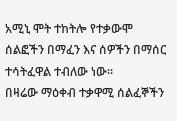አሚኒ ሞት ተከትሎ የተቃውሞ ሰልፎችን በማፈን እና ሰዎችን በማሰር ተሳትፈዋል ተብለው ነው፡፡
በዛሬው ማዕቀብ ተቃዋሚ ሰልፈኞችን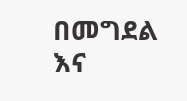በመግደል እና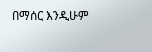በማሰር እንዲሁም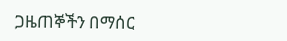ጋዜጠኞችን በማሰር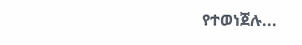የተወነጀሉ...